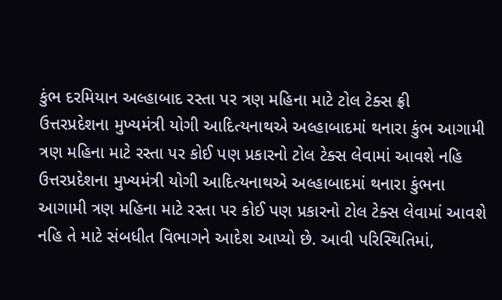કુંભ દરમિયાન અલ્હાબાદ રસ્તા પર ત્રણ મહિના માટે ટોલ ટેક્સ ફ્રી
ઉત્તરપ્રદેશના મુખ્યમંત્રી યોગી આદિત્યનાથએ અલ્હાબાદમાં થનારા કુંભ આગામી ત્રણ મહિના માટે રસ્તા પર કોઈ પણ પ્રકારનો ટોલ ટેક્સ લેવામાં આવશે નહિ
ઉત્તરપ્રદેશના મુખ્યમંત્રી યોગી આદિત્યનાથએ અલ્હાબાદમાં થનારા કુંભના આગામી ત્રણ મહિના માટે રસ્તા પર કોઈ પણ પ્રકારનો ટોલ ટેક્સ લેવામાં આવશે નહિ તે માટે સંબધીત વિભાગને આદેશ આપ્યો છે. આવી પરિસ્થિતિમાં,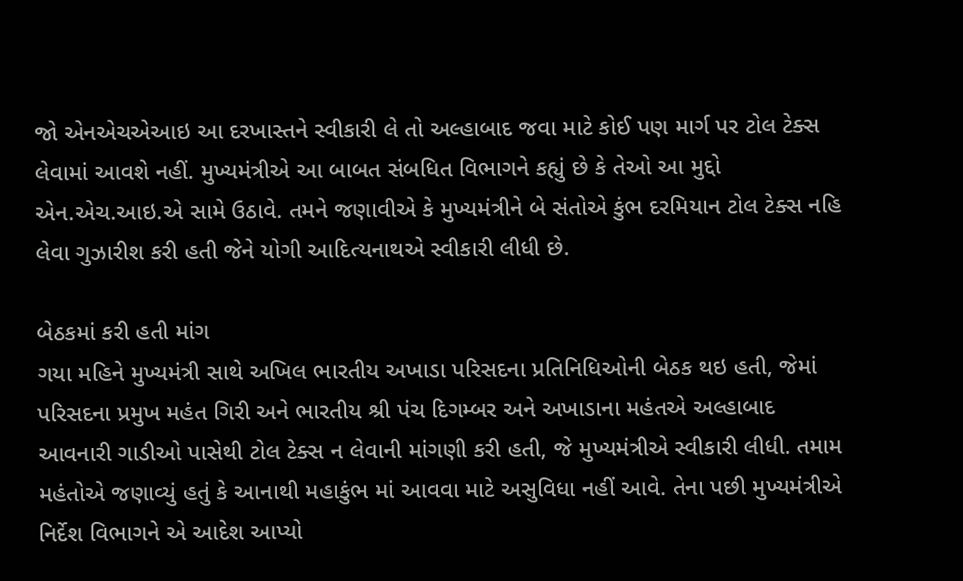જો એનએચએઆઇ આ દરખાસ્તને સ્વીકારી લે તો અલ્હાબાદ જવા માટે કોઈ પણ માર્ગ પર ટોલ ટેક્સ લેવામાં આવશે નહીં. મુખ્યમંત્રીએ આ બાબત સંબધિત વિભાગને કહ્યું છે કે તેઓ આ મુદ્દો એન.એચ.આઇ.એ સામે ઉઠાવે. તમને જણાવીએ કે મુખ્યમંત્રીને બે સંતોએ કુંભ દરમિયાન ટોલ ટેક્સ નહિ લેવા ગુઝારીશ કરી હતી જેને યોગી આદિત્યનાથએ સ્વીકારી લીધી છે.

બેઠકમાં કરી હતી માંગ
ગયા મહિને મુખ્યમંત્રી સાથે અખિલ ભારતીય અખાડા પરિસદના પ્રતિનિધિઓની બેઠક થઇ હતી, જેમાં પરિસદના પ્રમુખ મહંત ગિરી અને ભારતીય શ્રી પંચ દિગમ્બર અને અખાડાના મહંતએ અલ્હાબાદ આવનારી ગાડીઓ પાસેથી ટોલ ટેક્સ ન લેવાની માંગણી કરી હતી, જે મુખ્યમંત્રીએ સ્વીકારી લીધી. તમામ મહંતોએ જણાવ્યું હતું કે આનાથી મહાકુંભ માં આવવા માટે અસુવિધા નહીં આવે. તેના પછી મુખ્યમંત્રીએ નિર્દેશ વિભાગને એ આદેશ આપ્યો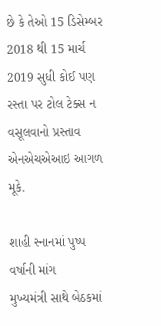છે કે તેઓ 15 ડિસેમ્બર 2018 થી 15 માર્ચ 2019 સુધી કોઈ પણ રસ્તા પર ટોલ ટેક્સ ન વસૂલવાનો પ્રસ્તાવ એનએચએઆઇ આગળ મૂકે.

શાહી સ્નાનમાં પુષ્પ વર્ષાની માંગ
મુખ્યમંત્રી સાથે બેઠકમાં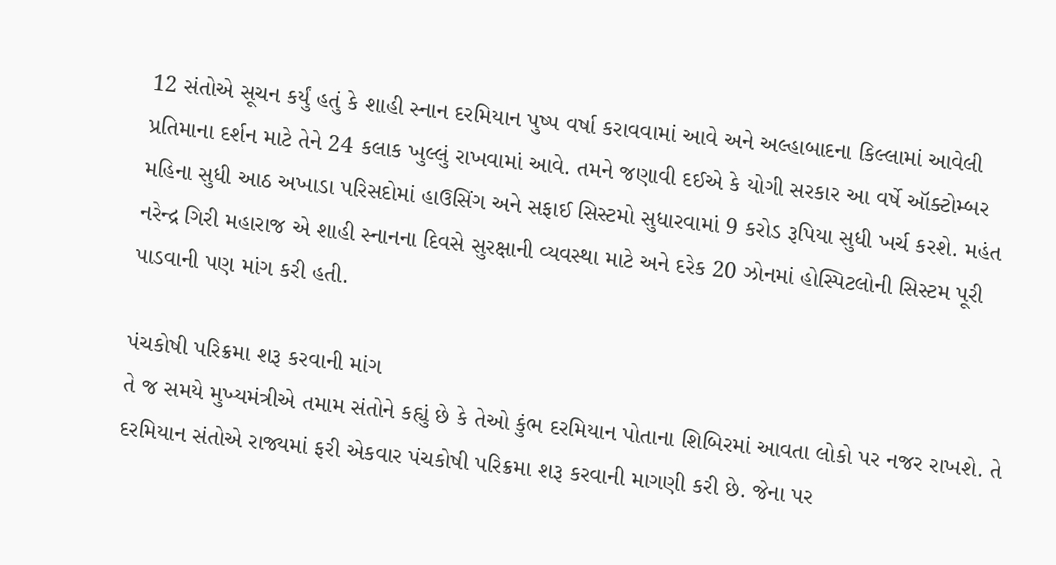12 સંતોએ સૂચન કર્યું હતું કે શાહી સ્નાન દરમિયાન પુષ્પ વર્ષા કરાવવામાં આવે અને અલ્હાબાદના કિલ્લામાં આવેલી પ્રતિમાના દર્શન માટે તેને 24 કલાક ખુલ્લું રાખવામાં આવે. તમને જણાવી દઈએ કે યોગી સરકાર આ વર્ષે ઑક્ટોમ્બર મહિના સુધી આઠ અખાડા પરિસદોમાં હાઉસિંગ અને સફાઈ સિસ્ટમો સુધારવામાં 9 કરોડ રૂપિયા સુધી ખર્ચ કરશે. મહંત નરેન્દ્ર ગિરી મહારાજ એ શાહી સ્નાનના દિવસે સુરક્ષાની વ્યવસ્થા માટે અને દરેક 20 ઝોનમાં હોસ્પિટલોની સિસ્ટમ પૂરી પાડવાની પણ માંગ કરી હતી.

પંચકોષી પરિક્રમા શરૂ કરવાની માંગ
તે જ સમયે મુખ્યમંત્રીએ તમામ સંતોને કહ્યું છે કે તેઓ કુંભ દરમિયાન પોતાના શિબિરમાં આવતા લોકો પર નજર રાખશે. તે દરમિયાન સંતોએ રાજ્યમાં ફરી એકવાર પંચકોષી પરિક્રમા શરૂ કરવાની માગણી કરી છે. જેના પર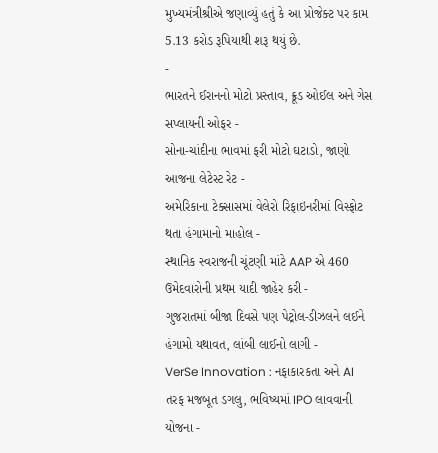મુખ્યમંત્રીશ્રીએ જણાવ્યું હતું કે આ પ્રોજેક્ટ પર કામ 5.13 કરોડ રૂપિયાથી શરૂ થયું છે.
-
ભારતને ઈરાનનો મોટો પ્રસ્તાવ, ક્રૂડ ઓઈલ અને ગેસ સપ્લાયની ઓફર -
સોના-ચાંદીના ભાવમાં ફરી મોટો ઘટાડો, જાણો આજના લેટેસ્ટ રેટ -
અમેરિકાના ટેક્સાસમાં વેલેરો રિફાઇનરીમાં વિસ્ફોટ થતા હંગામાનો માહોલ -
સ્થાનિક સ્વરાજની ચૂંટણી માંટે AAP એ 460 ઉમેદવારોની પ્રથમ યાદી જાહેર કરી -
ગુજરાતમાં બીજા દિવસે પણ પેટ્રોલ-ડીઝલને લઈને હંગામો યથાવત, લાંબી લાઈનો લાગી -
VerSe Innovation : નફાકારકતા અને AI તરફ મજબૂત ડગલુ, ભવિષ્યમાં IPO લાવવાની યોજના -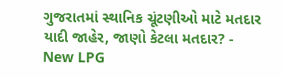ગુજરાતમાં સ્થાનિક ચૂંટણીઓ માટે મતદાર યાદી જાહેર, જાણો કેટલા મતદાર? -
New LPG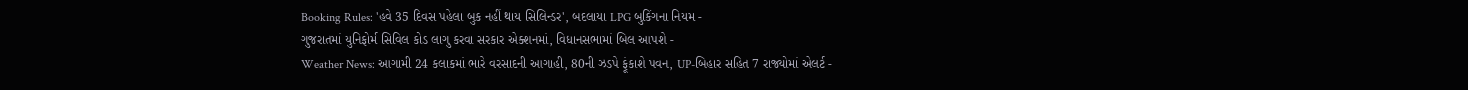Booking Rules: 'હવે 35 દિવસ પહેલા બુક નહીં થાય સિલિન્ડર', બદલાયા LPG બુકિંગના નિયમ -
ગુજરાતમાં યુનિફોર્મ સિવિલ કોડ લાગુ કરવા સરકાર એક્શનમાં, વિધાનસભામાં બિલ આપશે -
Weather News: આગામી 24 કલાકમાં ભારે વરસાદની આગાહી, 80ની ઝડપે ફૂંકાશે પવન, UP-બિહાર સહિત 7 રાજ્યોમાં એલર્ટ -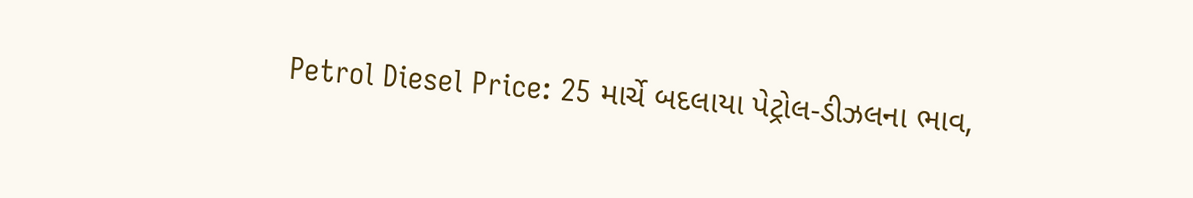Petrol Diesel Price: 25 માર્ચે બદલાયા પેટ્રોલ-ડીઝલના ભાવ,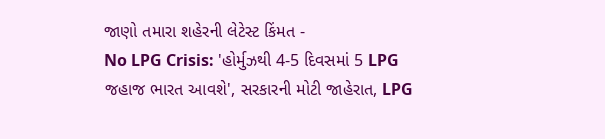જાણો તમારા શહેરની લેટેસ્ટ કિંમત -
No LPG Crisis: 'હોર્મુઝથી 4-5 દિવસમાં 5 LPG જહાજ ભારત આવશે', સરકારની મોટી જાહેરાત, LPG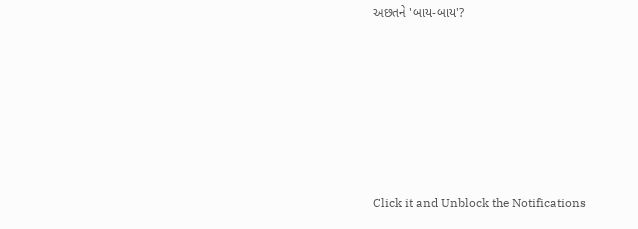અછતને 'બાય-બાય'?








Click it and Unblock the Notifications